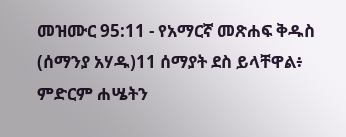መዝሙር 95:11 - የአማርኛ መጽሐፍ ቅዱስ (ሰማንያ አሃዱ)11 ሰማያት ደስ ይላቸዋል፥ ምድርም ሐሤትን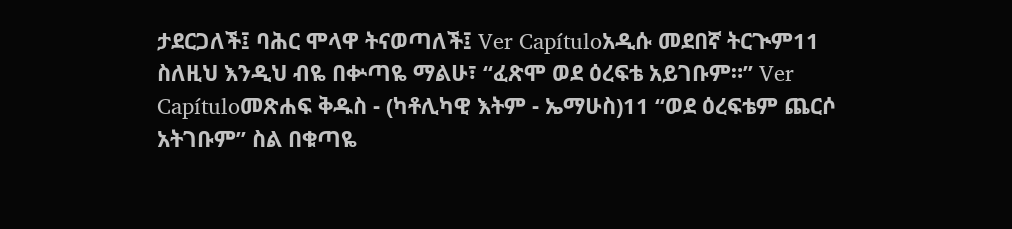ታደርጋለች፤ ባሕር ሞላዋ ትናወጣለች፤ Ver Capítuloአዲሱ መደበኛ ትርጒም11 ስለዚህ እንዲህ ብዬ በቍጣዬ ማልሁ፣ “ፈጽሞ ወደ ዕረፍቴ አይገቡም።” Ver Capítuloመጽሐፍ ቅዱስ - (ካቶሊካዊ እትም - ኤማሁስ)11 “ወደ ዕረፍቴም ጨርሶ አትገቡም” ስል በቁጣዬ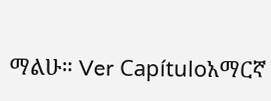ማልሁ። Ver Capítuloአማርኛ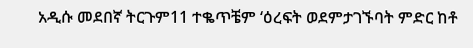አዲሱ መደበኛ ትርጉም11 ተቈጥቼም ‘ዕረፍት ወደምታገኙባት ምድር ከቶ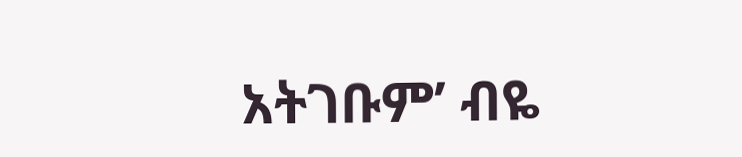አትገቡም’ ብዬ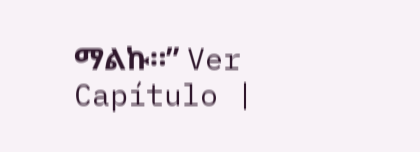ማልኩ።” Ver Capítulo |